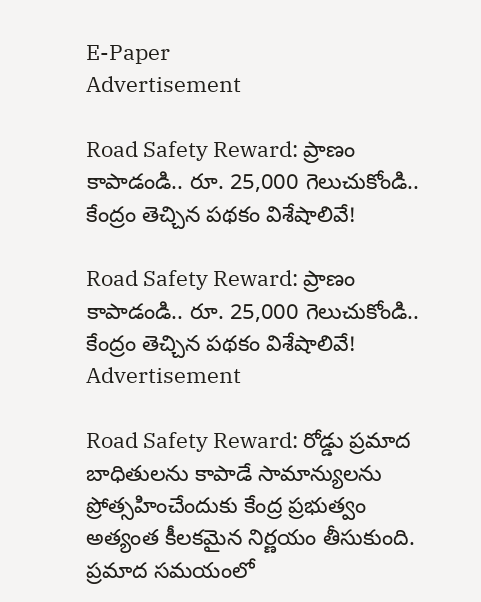E-Paper
Advertisement

Road Safety Reward: ప్రాణం కాపాడండి.. రూ. 25,000 గెలుచుకోండి.. కేంద్రం తెచ్చిన పథకం విశేషాలివే!

Road Safety Reward: ప్రాణం కాపాడండి.. రూ. 25,000 గెలుచుకోండి.. కేంద్రం తెచ్చిన పథకం విశేషాలివే!
Advertisement

Road Safety Reward: రోడ్డు ప్రమాద బాధితులను కాపాడే సామాన్యులను ప్రోత్సహించేందుకు కేంద్ర ప్రభుత్వం అత్యంత కీలకమైన నిర్ణయం తీసుకుంది. ప్రమాద సమయంలో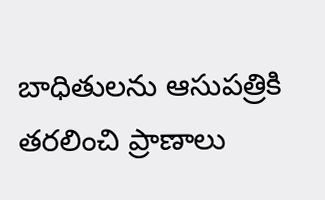బాధితులను ఆసుపత్రికి తరలించి ప్రాణాలు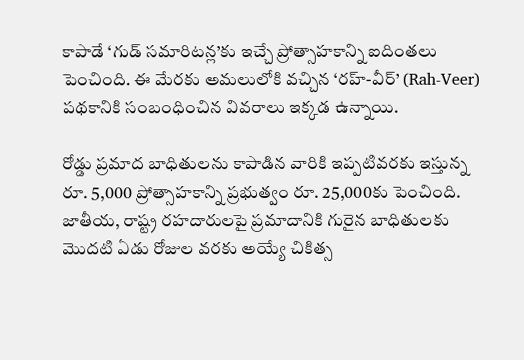కాపాడే ‘గుడ్ సమారిటన్ల’కు ఇచ్చే ప్రోత్సాహకాన్ని ఐదింతలు పెంచింది. ఈ మేరకు అమలులోకి వచ్చిన ‘రహ్‌-వీర్‌’ (Rah-Veer) పథకానికి సంబంధించిన వివ‌రాలు ఇక్కడ ఉన్నాయి.

రోడ్డు ప్రమాద బాధితులను కాపాడిన వారికి ఇప్పటివరకు ఇస్తున్న రూ. 5,000 ప్రోత్సాహకాన్ని ప్రభుత్వం రూ. 25,000కు పెంచింది. జాతీయ, రాష్ట్ర రహదారులపై ప్రమాదానికి గురైన బాధితులకు మొదటి ఏడు రోజుల వరకు అయ్యే చికిత్స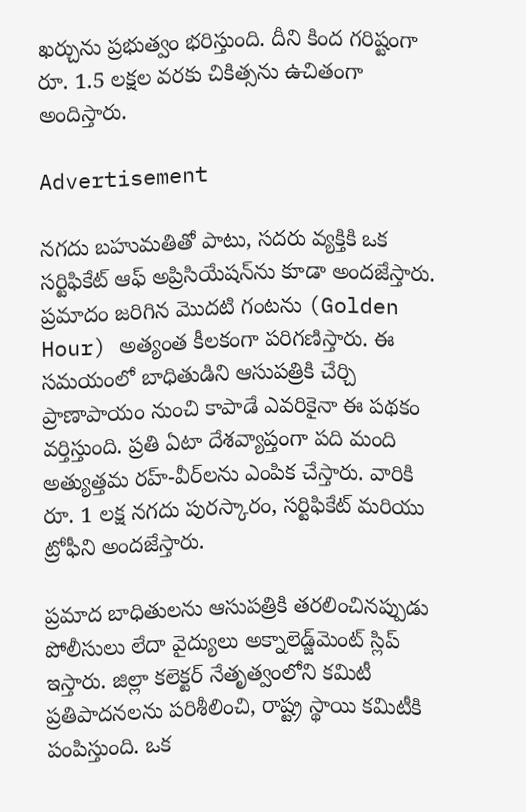ఖర్చును ప్రభుత్వం భరిస్తుంది. దీని కింద గరిష్టంగా రూ. 1.5 లక్షల వరకు చికిత్సను ఉచితంగా అందిస్తారు.

Advertisement

నగదు బహుమతితో పాటు, సదరు వ్యక్తికి ఒక సర్టిఫికేట్ ఆఫ్ అప్రిసియేషన్‌ను కూడా అందజేస్తారు. ప్రమాదం జరిగిన మొదటి గంటను (Golden Hour) అత్యంత కీలకంగా పరిగణిస్తారు. ఈ సమయంలో బాధితుడిని ఆసుపత్రికి చేర్చి ప్రాణాపాయం నుంచి కాపాడే ఎవరికైనా ఈ పథకం వర్తిస్తుంది. ప్రతి ఏటా దేశవ్యాప్తంగా పది మంది అత్యుత్తమ రహ్‌-వీర్‌లను ఎంపిక చేస్తారు. వారికి రూ. 1 లక్ష నగదు పురస్కారం, సర్టిఫికేట్ మరియు ట్రోఫీని అందజేస్తారు.

ప్రమాద బాధితులను ఆసుపత్రికి తరలించినప్పుడు పోలీసులు లేదా వైద్యులు అక్నాలెడ్జ్‌మెంట్ స్లిప్ ఇస్తారు. జిల్లా కలెక్టర్ నేతృత్వంలోని కమిటీ ప్రతిపాదనలను పరిశీలించి, రాష్ట్ర స్థాయి కమిటీకి పంపిస్తుంది. ఒక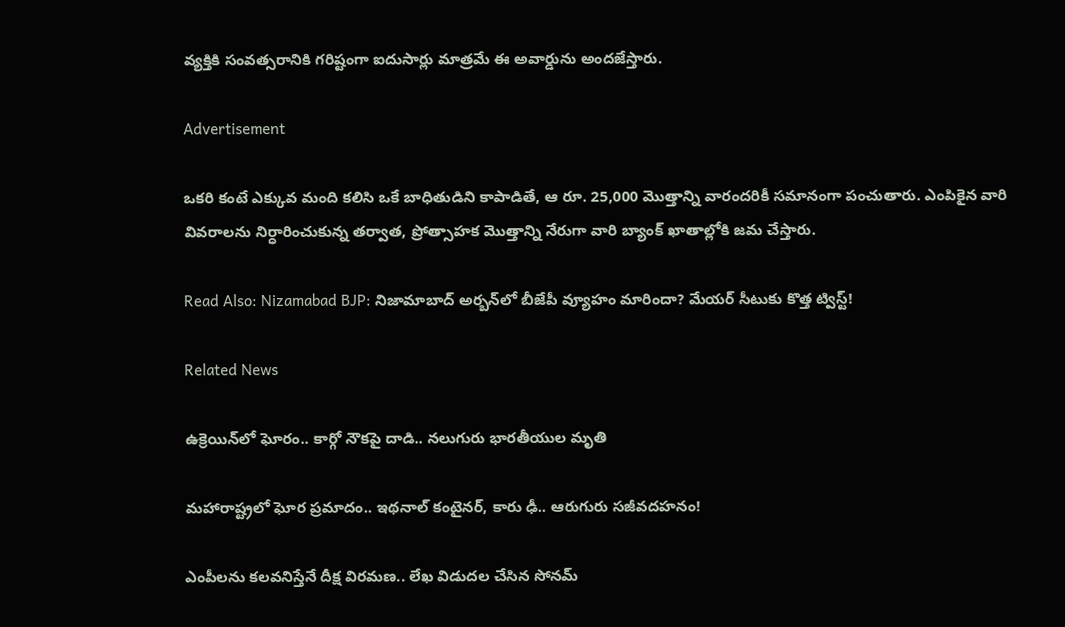వ్యక్తికి సంవత్సరానికి గరిష్టంగా ఐదుసార్లు మాత్రమే ఈ అవార్డును అందజేస్తారు.

Advertisement

ఒకరి కంటే ఎక్కువ మంది కలిసి ఒకే బాధితుడిని కాపాడితే, ఆ రూ. 25,000 మొత్తాన్ని వారందరికీ సమానంగా పంచుతారు. ఎంపికైన వారి వివరాలను నిర్ధారించుకున్న తర్వాత, ప్రోత్సాహక మొత్తాన్ని నేరుగా వారి బ్యాంక్ ఖాతాల్లోకి జమ చేస్తారు.

Read Also: Nizamabad BJP: నిజామాబాద్ అర్బన్‌లో బీజేపీ వ్యూహం మారిందా? మేయర్ సీటుకు కొత్త ట్విస్ట్!

Related News

ఉక్రెయిన్‌లో ఘోరం.. కార్గో నౌకపై దాడి.. నలుగురు భారతీయుల మృతి

మహారాష్ట్రలో ఘోర ప్రమాదం.. ఇథనాల్ కంటైనర్, కారు ఢీ.. ఆరుగురు సజీవదహనం!

ఎంపీలను కలవనిస్తేనే దీక్ష విరమణ.. లేఖ విడుదల చేసిన సోనమ్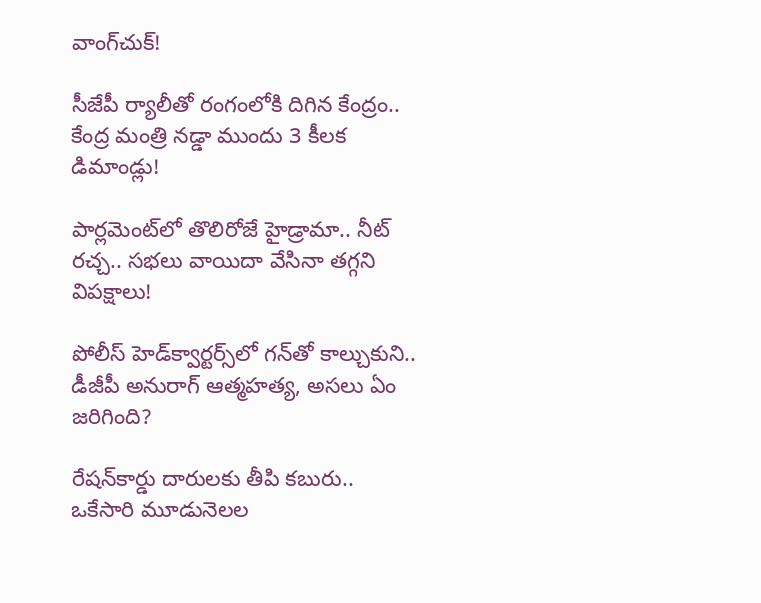వాంగ్‌చుక్!

సీజేపీ ర్యాలీతో రంగంలోకి దిగిన కేంద్రం.. కేంద్ర మంత్రి నడ్డా ముందు 3 కీలక డిమాండ్లు!

పార్లమెంట్‌లో తొలిరోజే హైడ్రామా.. నీట్ రచ్చ.. సభలు వాయిదా వేసినా తగ్గని విపక్షాలు!

పోలీస్ హెడ్‌క్వార్టర్స్‌లో గన్‌తో కాల్చుకుని.. డీజీపీ అనురాగ్‌ ఆత్మహత్య, అసలు ఏం జరిగింది?

రేషన్‌కార్డు దారులకు తీపి కబురు.. ఒకేసారి మూడునెలల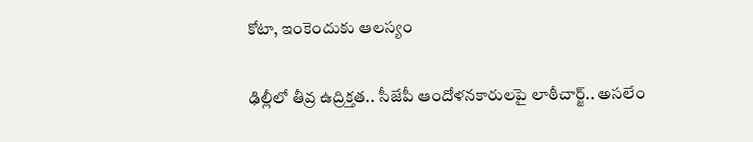కోటా, ఇంకెందుకు ఆలస్యం

ఢిల్లీలో తీవ్ర ఉద్రిక్తత.. సీజేపీ ఆందోళనకారులపై లాఠీచార్జ్.. అసలేం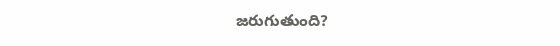జరుగుతుంది?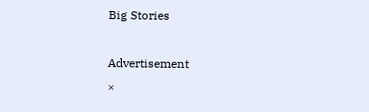Big Stories

Advertisement
×